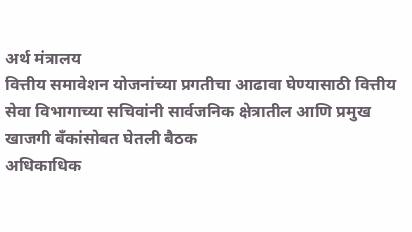अर्थ मंत्रालय
वित्तीय समावेशन योजनांच्या प्रगतीचा आढावा घेण्यासाठी वित्तीय सेवा विभागाच्या सचिवांनी सार्वजनिक क्षेत्रातील आणि प्रमुख खाजगी बँकांसोबत घेतली बैठक
अधिकाधिक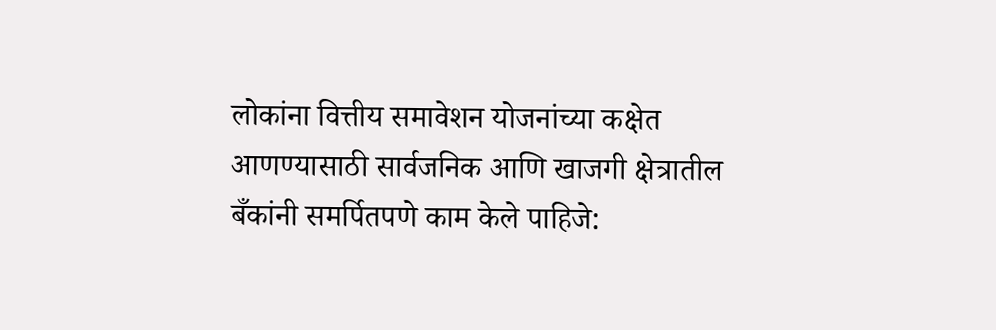लोकांना वित्तीय समावेशन योजनांच्या कक्षेत आणण्यासाठी सार्वजनिक आणि खाजगी क्षेत्रातील बँकांनी समर्पितपणे काम केले पाहिजे: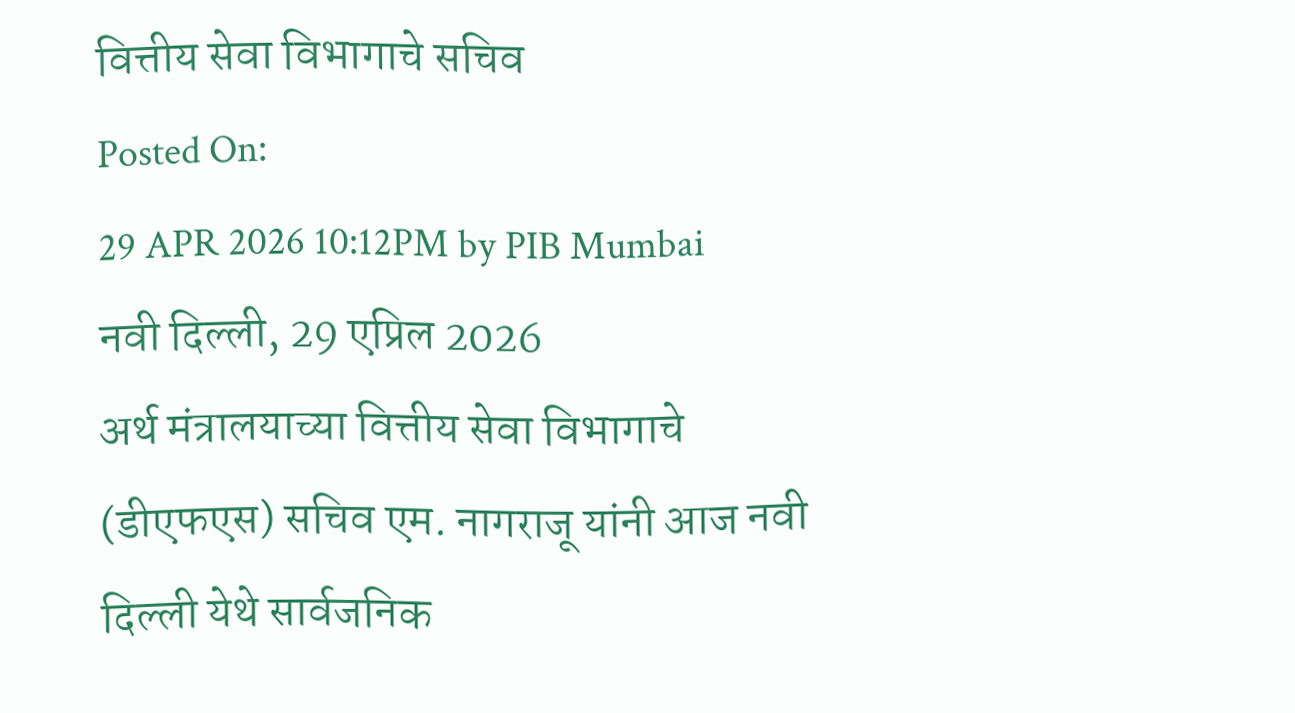वित्तीय सेवा विभागाचे सचिव
Posted On:
29 APR 2026 10:12PM by PIB Mumbai
नवी दिल्ली, 29 एप्रिल 2026
अर्थ मंत्रालयाच्या वित्तीय सेवा विभागाचे (डीएफएस) सचिव एम. नागराजू यांनी आज नवी दिल्ली येथे सार्वजनिक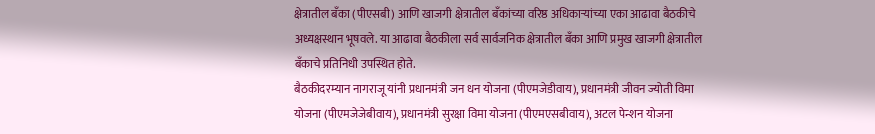क्षेत्रातील बँका (पीएसबी) आणि खाजगी क्षेत्रातील बँकांच्या वरिष्ठ अधिकाऱ्यांच्या एका आढावा बैठकीचे अध्यक्षस्थान भूषवले. या आढावा बैठकीला सर्व सार्वजनिक क्षेत्रातील बँका आणि प्रमुख खाजगी क्षेत्रातील बँकाचे प्रतिनिधी उपस्थित होते.
बैठकीदरम्यान नागराजू यांनी प्रधानमंत्री जन धन योजना (पीएमजेडीवाय), प्रधानमंत्री जीवन ज्योती विमा योजना (पीएमजेजेबीवाय), प्रधानमंत्री सुरक्षा विमा योजना (पीएमएसबीवाय), अटल पेन्शन योजना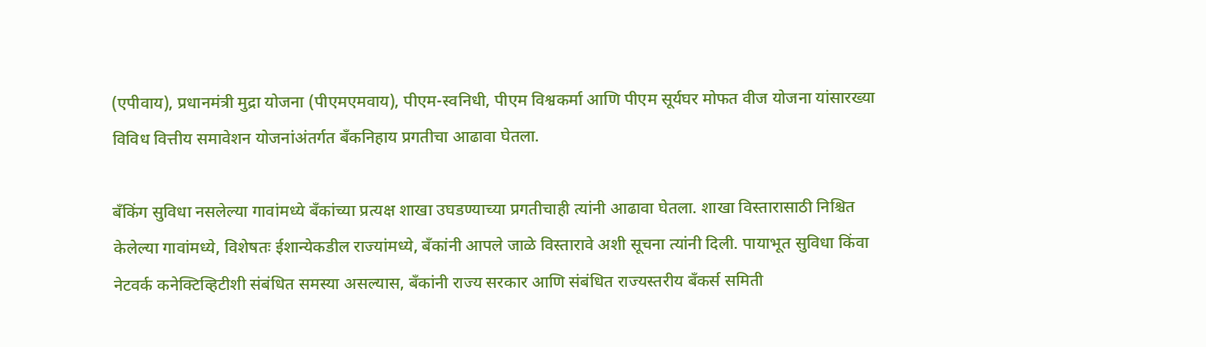(एपीवाय), प्रधानमंत्री मुद्रा योजना (पीएमएमवाय), पीएम-स्वनिधी, पीएम विश्वकर्मा आणि पीएम सूर्यघर मोफत वीज योजना यांसारख्या विविध वित्तीय समावेशन योजनांअंतर्गत बँकनिहाय प्रगतीचा आढावा घेतला.

बँकिंग सुविधा नसलेल्या गावांमध्ये बँकांच्या प्रत्यक्ष शाखा उघडण्याच्या प्रगतीचाही त्यांनी आढावा घेतला. शाखा विस्तारासाठी निश्चित केलेल्या गावांमध्ये, विशेषतः ईशान्येकडील राज्यांमध्ये, बँकांनी आपले जाळे विस्तारावे अशी सूचना त्यांनी दिली. पायाभूत सुविधा किंवा नेटवर्क कनेक्टिव्हिटीशी संबंधित समस्या असल्यास, बँकांनी राज्य सरकार आणि संबंधित राज्यस्तरीय बँकर्स समिती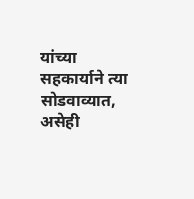यांच्या सहकार्याने त्या सोडवाव्यात, असेही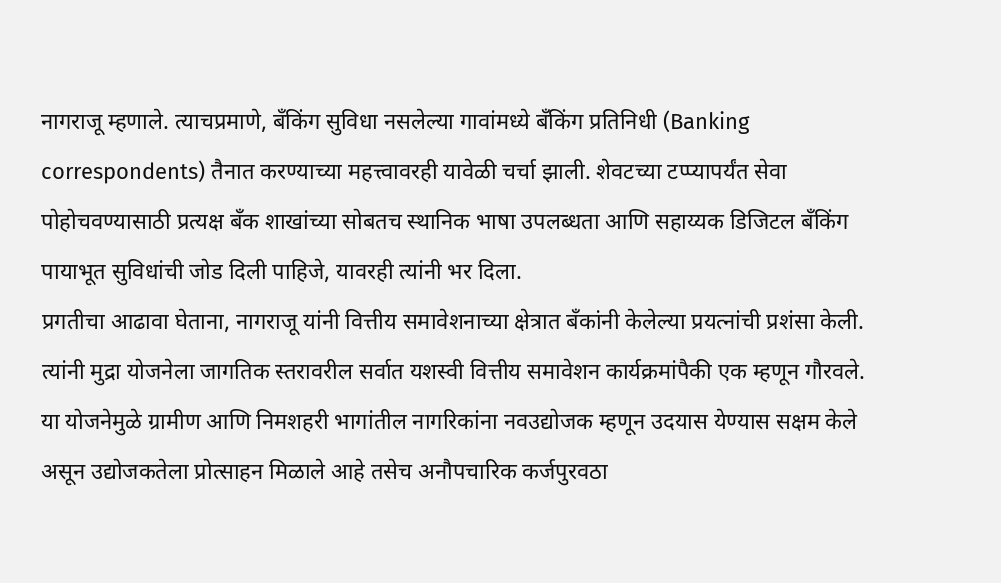नागराजू म्हणाले. त्याचप्रमाणे, बँकिंग सुविधा नसलेल्या गावांमध्ये बँकिंग प्रतिनिधी (Banking correspondents) तैनात करण्याच्या महत्त्वावरही यावेळी चर्चा झाली. शेवटच्या टप्प्यापर्यंत सेवा पोहोचवण्यासाठी प्रत्यक्ष बँक शाखांच्या सोबतच स्थानिक भाषा उपलब्धता आणि सहाय्यक डिजिटल बँकिंग पायाभूत सुविधांची जोड दिली पाहिजे, यावरही त्यांनी भर दिला.
प्रगतीचा आढावा घेताना, नागराजू यांनी वित्तीय समावेशनाच्या क्षेत्रात बँकांनी केलेल्या प्रयत्नांची प्रशंसा केली. त्यांनी मुद्रा योजनेला जागतिक स्तरावरील सर्वात यशस्वी वित्तीय समावेशन कार्यक्रमांपैकी एक म्हणून गौरवले. या योजनेमुळे ग्रामीण आणि निमशहरी भागांतील नागरिकांना नवउद्योजक म्हणून उदयास येण्यास सक्षम केले असून उद्योजकतेला प्रोत्साहन मिळाले आहे तसेच अनौपचारिक कर्जपुरवठा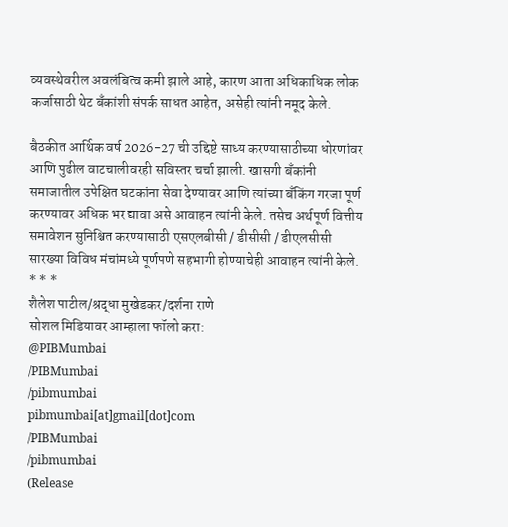व्यवस्थेवरील अवलंबित्व कमी झाले आहे, कारण आता अधिकाधिक लोक कर्जासाठी थेट बँकांशी संपर्क साधत आहेत, असेही त्यांनी नमूद केले.

बैठकीत आर्थिक वर्ष 2026-27 ची उद्दिष्टे साध्य करण्यासाठीच्या धोरणांवर आणि पुढील वाटचालीवरही सविस्तर चर्चा झाली. खासगी बँकांनी समाजातील उपेक्षित घटकांना सेवा देण्यावर आणि त्यांच्या बँकिंग गरजा पूर्ण करण्यावर अधिक भर द्यावा असे आवाहन त्यांनी केले. तसेच अर्थपूर्ण वित्तीय समावेशन सुनिश्चित करण्यासाठी एसएलबीसी / डीसीसी / डीएलसीसी सारख्या विविध मंचांमध्ये पूर्णपणे सहभागी होण्याचेही आवाहन त्यांनी केले.
* * *
शैलेश पाटील/श्रद्धा मुखेडकर/दर्शना राणे
सोशल मिडियावर आम्हाला फॉलो करा:
@PIBMumbai
/PIBMumbai
/pibmumbai
pibmumbai[at]gmail[dot]com
/PIBMumbai
/pibmumbai
(Release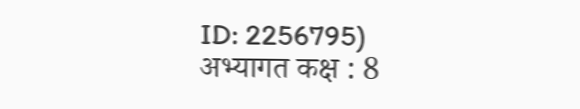ID: 2256795)
अभ्यागत कक्ष : 8